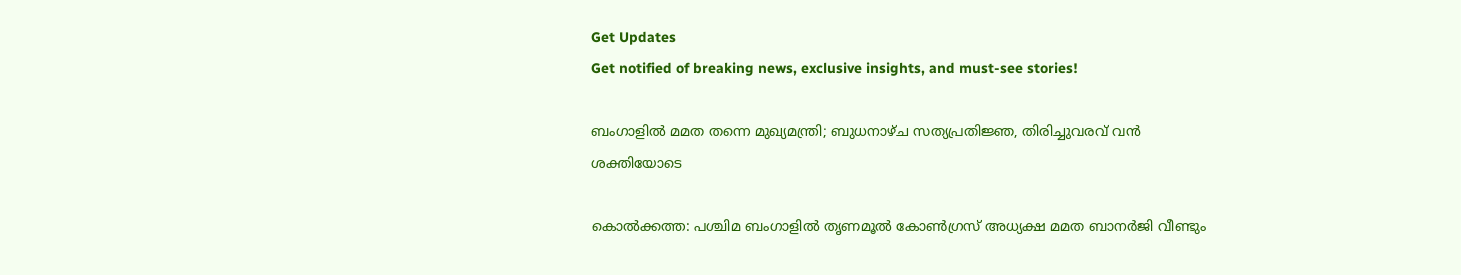Get Updates
Get notified of breaking news, exclusive insights, and must-see stories!

ബംഗാളില്‍ മമത തന്നെ മുഖ്യമന്ത്രി; ബുധനാഴ്ച സത്യപ്രതിജ്ഞ, തിരിച്ചുവരവ് വന്‍ ശക്തിയോടെ

കൊല്‍ക്കത്ത: പശ്ചിമ ബംഗാളില്‍ തൃണമൂല്‍ കോണ്‍ഗ്രസ് അധ്യക്ഷ മമത ബാനര്‍ജി വീണ്ടും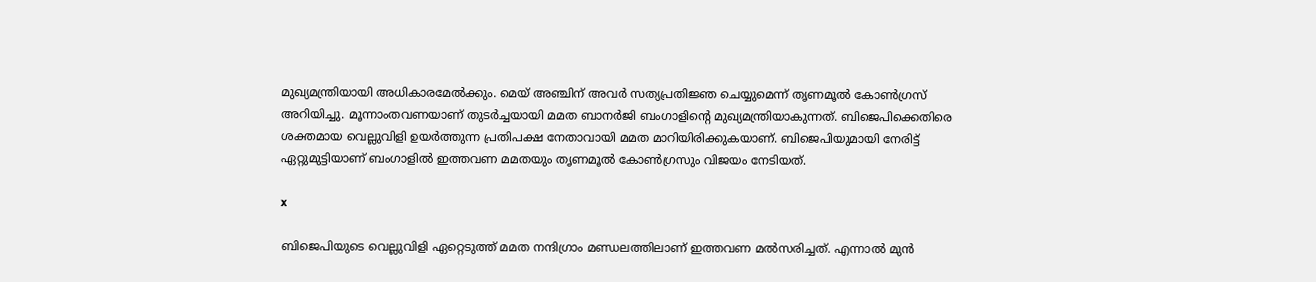മുഖ്യമന്ത്രിയായി അധികാരമേല്‍ക്കും. മെയ് അഞ്ചിന് അവര്‍ സത്യപ്രതിജ്ഞ ചെയ്യുമെന്ന് തൃണമൂല്‍ കോണ്‍ഗ്രസ് അറിയിച്ചു. മൂന്നാംതവണയാണ് തുടര്‍ച്ചയായി മമത ബാനര്‍ജി ബംഗാളിന്റെ മുഖ്യമന്ത്രിയാകുന്നത്. ബിജെപിക്കെതിരെ ശക്തമായ വെല്ലുവിളി ഉയര്‍ത്തുന്ന പ്രതിപക്ഷ നേതാവായി മമത മാറിയിരിക്കുകയാണ്. ബിജെപിയുമായി നേരിട്ട് ഏറ്റുമുട്ടിയാണ് ബംഗാളില്‍ ഇത്തവണ മമതയും തൃണമൂല്‍ കോണ്‍ഗ്രസും വിജയം നേടിയത്.

x

ബിജെപിയുടെ വെല്ലുവിളി ഏറ്റെടുത്ത് മമത നന്ദിഗ്രാം മണ്ഡലത്തിലാണ് ഇത്തവണ മല്‍സരിച്ചത്. എന്നാല്‍ മുന്‍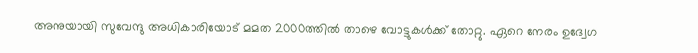അനുയായി സുവേന്ദു അധികാരിയോട് മമത 2000ത്തില്‍ താഴെ വോട്ടുകള്‍ക്ക് തോറ്റു. ഏറെ നേരം ഉദ്വേഗ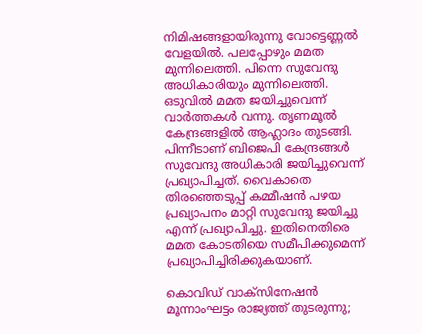നിമിഷങ്ങളായിരുന്നു വോട്ടെണ്ണല്‍ വേളയില്‍. പലപ്പോഴും മമത മുന്നിലെത്തി. പിന്നെ സുവേന്ദു അധികാരിയും മുന്നിലെത്തി. ഒടുവില്‍ മമത ജയിച്ചുവെന്ന് വാര്‍ത്തകള്‍ വന്നു. തൃണമൂല്‍ കേന്ദ്രങ്ങളില്‍ ആഹ്ലാദം തുടങ്ങി. പിന്നീടാണ് ബിജെപി കേന്ദ്രങ്ങള്‍ സുവേന്ദു അധികാരി ജയിച്ചുവെന്ന് പ്രഖ്യാപിച്ചത്. വൈകാതെ തിരഞ്ഞെടുപ്പ് കമ്മീഷന്‍ പഴയ പ്രഖ്യാപനം മാറ്റി സുവേന്ദു ജയിച്ചു എന്ന് പ്രഖ്യാപിച്ചു. ഇതിനെതിരെ മമത കോടതിയെ സമീപിക്കുമെന്ന് പ്രഖ്യാപിച്ചിരിക്കുകയാണ്.

കൊവിഡ് വാക്‌സിനേഷന്‍ മൂന്നാംഘട്ടം രാജ്യത്ത് തുടരുന്നു;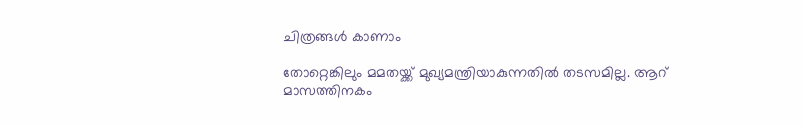ചിത്രങ്ങള്‍ കാണാം

തോറ്റെങ്കിലും മമതയ്ക്ക് മുഖ്യമന്ത്രിയാകുന്നതില്‍ തടസമില്ല. ആറ് മാസത്തിനകം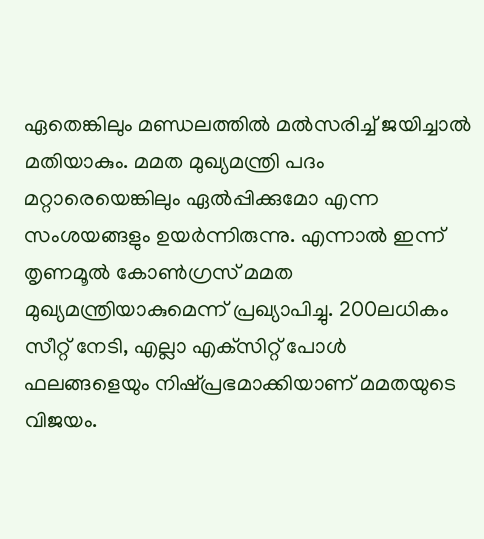ഏതെങ്കിലും മണ്ഡലത്തില്‍ മല്‍സരിച്ച് ജയിച്ചാല്‍ മതിയാകും. മമത മുഖ്യമന്ത്രി പദം മറ്റാരെയെങ്കിലും ഏല്‍പ്പിക്കുമോ എന്ന സംശയങ്ങളും ഉയര്‍ന്നിരുന്നു. എന്നാല്‍ ഇന്ന് തൃണമൂല്‍ കോണ്‍ഗ്രസ് മമത മുഖ്യമന്ത്രിയാകുമെന്ന് പ്രഖ്യാപിച്ചു. 200ലധികം സീറ്റ് നേടി, എല്ലാ എക്‌സിറ്റ് പോള്‍ ഫലങ്ങളെയും നിഷ്പ്രഭമാക്കിയാണ് മമതയുടെ വിജയം.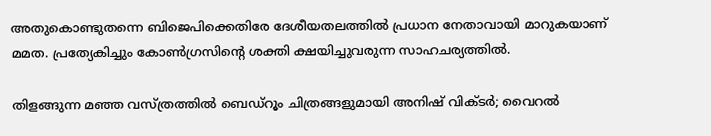അതുകൊണ്ടുതന്നെ ബിജെപിക്കെതിരേ ദേശീയതലത്തില്‍ പ്രധാന നേതാവായി മാറുകയാണ് മമത. പ്രത്യേകിച്ചും കോണ്‍ഗ്രസിന്റെ ശക്തി ക്ഷയിച്ചുവരുന്ന സാഹചര്യത്തില്‍.

തിളങ്ങുന്ന മഞ്ഞ വസ്ത്രത്തില്‍ ബെഡ്‌റൂം ചിത്രങ്ങളുമായി അനിഷ് വിക്ടര്‍; വൈറല്‍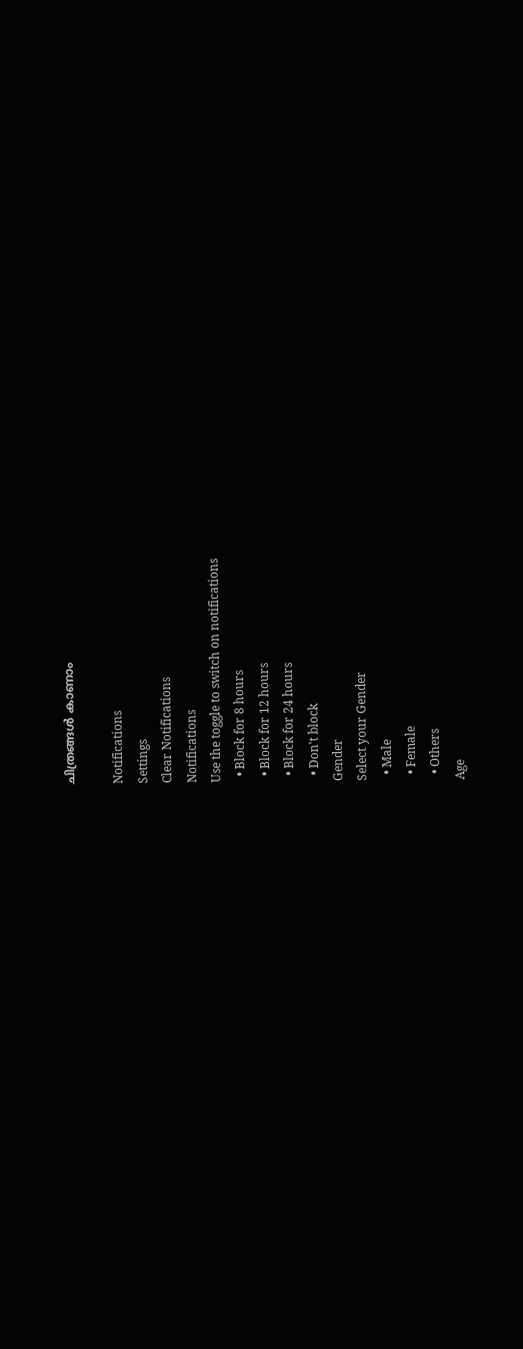ചിത്രങ്ങള്‍ കാണാം

Notifications
Settings
Clear Notifications
Notifications
Use the toggle to switch on notifications
  • Block for 8 hours
  • Block for 12 hours
  • Block for 24 hours
  • Don't block
Gender
Select your Gender
  • Male
  • Female
  • Others
Age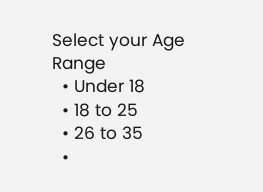Select your Age Range
  • Under 18
  • 18 to 25
  • 26 to 35
  •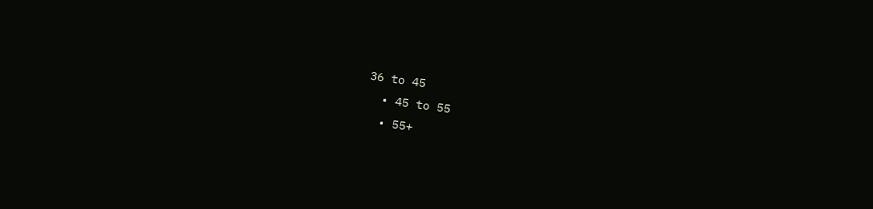36 to 45
  • 45 to 55
  • 55+